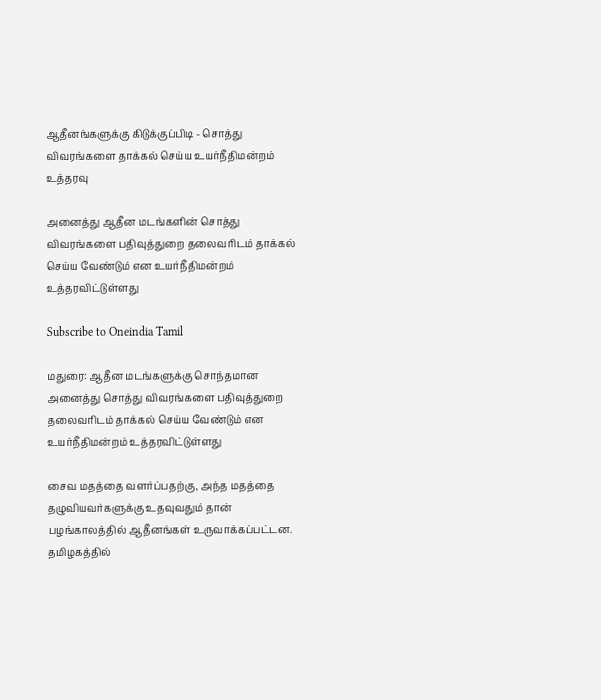ஆதீனங்களுக்கு கிடுக்குப்பிடி - சொத்து விவரங்களை தாக்கல் செய்ய உயர்நீதிமன்றம் உத்தரவு

அனைத்து ஆதீன மடங்களின் சொத்து விவரங்களை பதிவுத்துறை தலைவரிடம் தாக்கல் செய்ய வேண்டும் என உயர்நீதிமன்றம் உத்தரவிட்டுள்ளது

Subscribe to Oneindia Tamil

மதுரை: ஆதீன மடங்களுக்கு சொந்தமான அனைத்து சொத்து விவரங்களை பதிவுத்துறை தலைவரிடம் தாக்கல் செய்ய வேண்டும் என உயர்நீதிமன்றம் உத்தரவிட்டுள்ளது

சைவ மதத்தை வளர்ப்பதற்கு, அந்த மதத்தை தழுவியவர்களுக்கு உதவுவதும் தான் பழங்காலத்தில் ஆதீனங்கள் உருவாக்கப்பட்டன. தமிழகத்தில்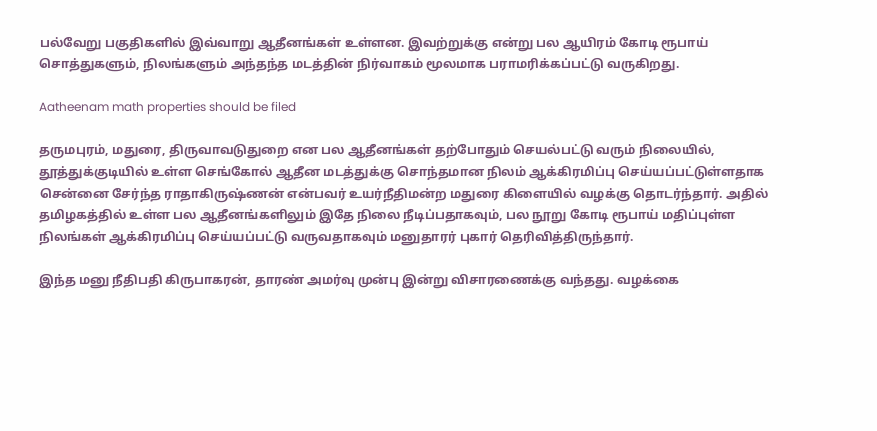பல்வேறு பகுதிகளில் இவ்வாறு ஆதீனங்கள் உள்ளன. இவற்றுக்கு என்று பல ஆயிரம் கோடி ரூபாய் சொத்துகளும், நிலங்களும் அந்தந்த மடத்தின் நிர்வாகம் மூலமாக பராமரிக்கப்பட்டு வருகிறது.

Aatheenam math properties should be filed

தருமபுரம், மதுரை, திருவாவடுதுறை என பல ஆதீனங்கள் தற்போதும் செயல்பட்டு வரும் நிலையில், தூத்துக்குடியில் உள்ள செங்கோல் ஆதீன மடத்துக்கு சொந்தமான நிலம் ஆக்கிரமிப்பு செய்யப்பட்டுள்ளதாக சென்னை சேர்ந்த ராதாகிருஷ்ணன் என்பவர் உயர்நீதிமன்ற மதுரை கிளையில் வழக்கு தொடர்ந்தார். அதில் தமிழகத்தில் உள்ள பல ஆதீனங்களிலும் இதே நிலை நீடிப்பதாகவும், பல நூறு கோடி ரூபாய் மதிப்புள்ள நிலங்கள் ஆக்கிரமிப்பு செய்யப்பட்டு வருவதாகவும் மனுதாரர் புகார் தெரிவித்திருந்தார்.

இந்த மனு நீதிபதி கிருபாகரன், தாரண் அமர்வு முன்பு இன்று விசாரணைக்கு வந்தது. வழக்கை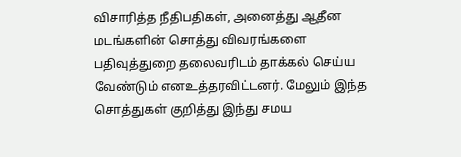விசாரித்த நீதிபதிகள், அனைத்து ஆதீன மடங்களின் சொத்து விவரங்களை பதிவுத்துறை தலைவரிடம் தாக்கல் செய்ய வேண்டும் எனஉத்தரவிட்டனர். மேலும் இந்த சொத்துகள் குறித்து இந்து சமய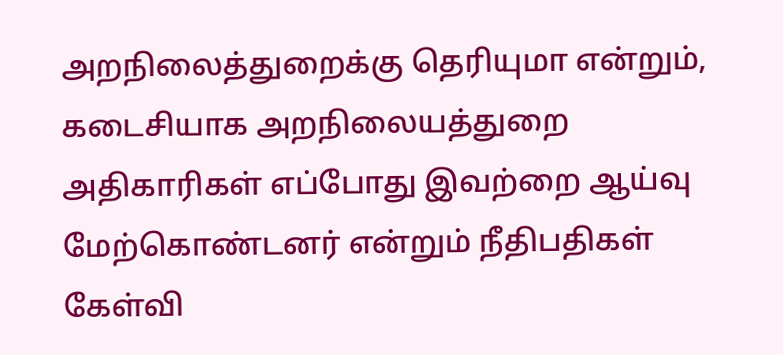அறநிலைத்துறைக்கு தெரியுமா என்றும், கடைசியாக அறநிலையத்துறை அதிகாரிகள் எப்போது இவற்றை ஆய்வு மேற்கொண்டனர் என்றும் நீதிபதிகள் கேள்வி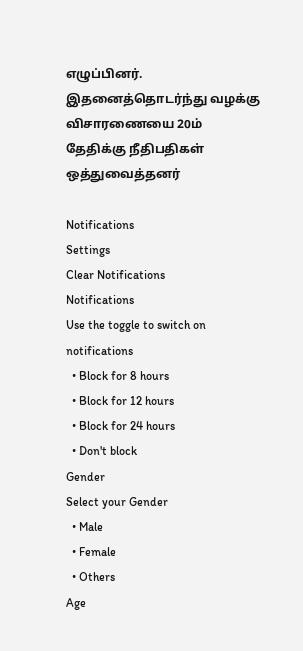எழுப்பினர். இதனைத்தொடர்ந்து வழக்கு விசாரணையை 20ம் தேதிக்கு நீதிபதிகள் ஒத்துவைத்தனர்

Notifications
Settings
Clear Notifications
Notifications
Use the toggle to switch on notifications
  • Block for 8 hours
  • Block for 12 hours
  • Block for 24 hours
  • Don't block
Gender
Select your Gender
  • Male
  • Female
  • Others
Age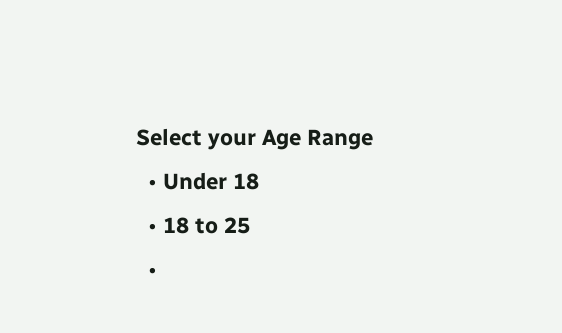Select your Age Range
  • Under 18
  • 18 to 25
  •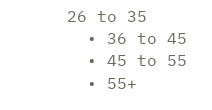26 to 35
  • 36 to 45
  • 45 to 55
  • 55+